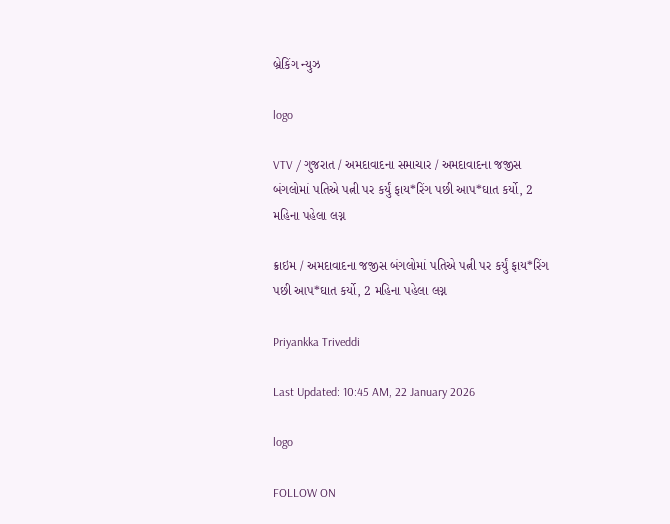બ્રેકિંગ ન્યુઝ

logo

VTV / ગુજરાત / અમદાવાદના સમાચાર / અમદાવાદના જજીસ બંગલોમાં પતિએ પત્ની પર કર્યું ફાય*રિંગ પછી આપ*ઘાત કર્યો, 2 મહિના પહેલા લગ્ન

ક્રાઇમ / અમદાવાદના જજીસ બંગલોમાં પતિએ પત્ની પર કર્યું ફાય*રિંગ પછી આપ*ઘાત કર્યો, 2 મહિના પહેલા લગ્ન

Priyankka Triveddi

Last Updated: 10:45 AM, 22 January 2026

logo

FOLLOW ON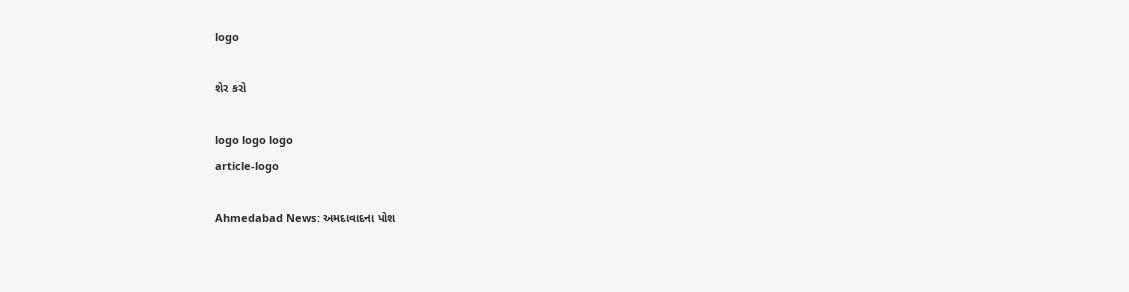logo

શેર કરો

logo logo logo
article-logo

Ahmedabad News: અમદાવાદના પોશ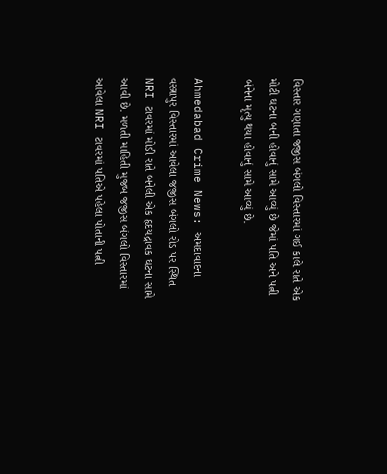વિસ્તાર ગણાતા જજીસ બંગલો વિસ્તારમાં ગઈ કાલે રાતે એક મોટી ઘટના બની હોવાનું સામે આવ્યું છે જેમાં પતિ અને પત્ની બંનેના મૃત્યુ થયા હોવાનું સામે આવ્યું છે.

Ahmedabad Crime News: અમદાવાદના વસ્ત્રાપુર વિસ્તારમાં આવેલા જજીસ બંગલો રોડ પર સ્થિત NRI ટાવરમાં મોડી રાતે બનેલી એક હૃદયદ્રાવક ઘટના સામે આવી છે. મળતી માહિતી મુજબ જજીસ બંગલો વિસ્તારમાં આવેલા NRI ટાવરમાં પતિએ પહેલા પોતાની પત્ની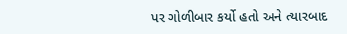પર ગોળીબાર કર્યો હતો અને ત્યારબાદ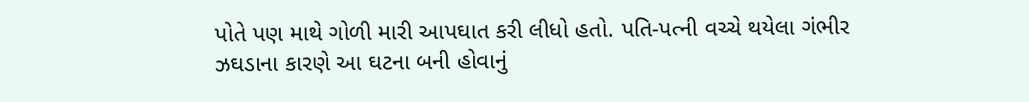પોતે પણ માથે ગોળી મારી આપઘાત કરી લીધો હતો. પતિ-પત્ની વચ્ચે થયેલા ગંભીર ઝઘડાના કારણે આ ઘટના બની હોવાનું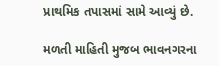પ્રાથમિક તપાસમાં સામે આવ્યું છે.

મળતી માહિતી મુજબ ભાવનગરના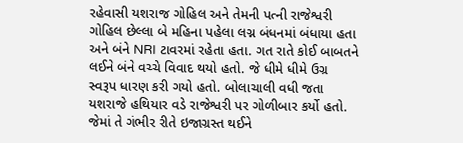રહેવાસી યશરાજ ગોહિલ અને તેમની પત્ની રાજેશ્વરી ગોહિલ છેલ્લા બે મહિના પહેલા લગ્ન બંધનમાં બંધાયા હતા અને બંને NRI ટાવરમાં રહેતા હતા. ગત રાતે કોઈ બાબતને લઈને બંને વચ્ચે વિવાદ થયો હતો. જે ધીમે ધીમે ઉગ્ર સ્વરૂપ ધારણ કરી ગયો હતો. બોલાચાલી વધી જતા યશરાજે હથિયાર વડે રાજેશ્વરી પર ગોળીબાર કર્યો હતો. જેમાં તે ગંભીર રીતે ઇજાગ્રસ્ત થઈને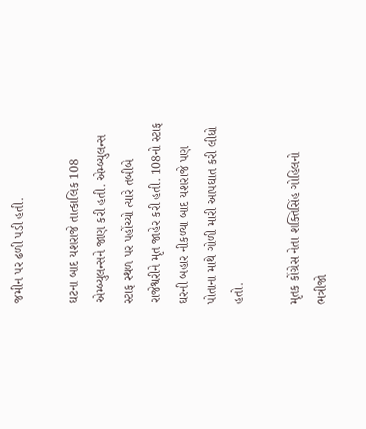જમીન પર ઢળી પડી હતી.

ઘટના બાદ યશરાજે તાત્કાલિક 108 એમ્બ્યુલન્સને જાણ કરી હતી. એમ્બ્યુલન્સ સ્ટાફ સ્થળ પર પહોંચ્યો ત્યારે તબીબે રાજેશ્વરીને મૃત જાહેર કરી હતી. 108નો સ્ટાફ ઘરની બહાર નીકળ્યા બાદ યશરાજે પણ પોતાના માથે ગોળી મારી આપઘાત કરી લીધો હતો.

મૃતક કોંગ્રેસ નેતા શક્તિસિંહ ગોહિલનો ભત્રીજો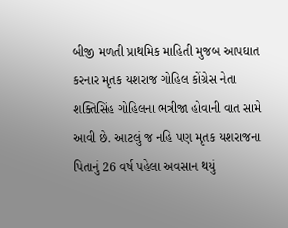બીજી મળતી પ્રાથમિક માહિતી મુજબ આપઘાત કરનાર મૃતક યશરાજ ગોહિલ કોંગ્રેસ નેતા શક્તિસિંહ ગોહિલના ભત્રીજા હોવાની વાત સામે આવી છે. આટલું જ નહિ પણ મૃતક યશરાજના પિતાનું 26 વર્ષ પહેલા અવસાન થયું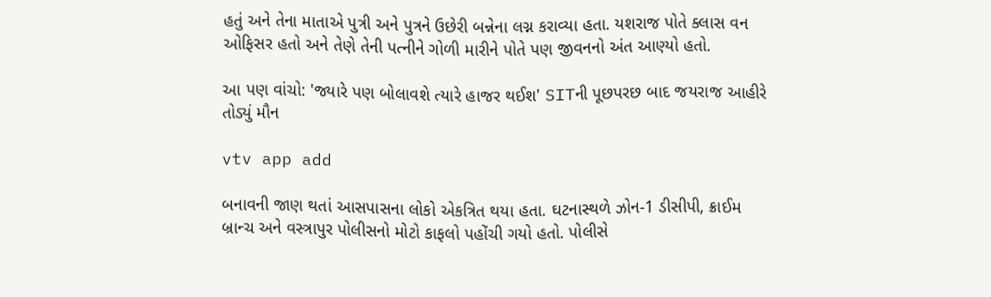હતું અને તેના માતાએ પુત્રી અને પુત્રને ઉછેરી બન્નેના લગ્ન કરાવ્યા હતા. યશરાજ પોતે ક્લાસ વન ઓફિસર હતો અને તેણે તેની પત્નીને ગોળી મારીને પોતે પણ જીવનનો અંત આણ્યો હતો.

આ પણ વાંચો: 'જ્યારે પણ બોલાવશે ત્યારે હાજર થઈશ' SITની પૂછપરછ બાદ જયરાજ આહીરે તોડ્યું મૌન

vtv app add

બનાવની જાણ થતાં આસપાસના લોકો એકત્રિત થયા હતા. ઘટનાસ્થળે ઝોન-1 ડીસીપી, ક્રાઈમ બ્રાન્ચ અને વસ્ત્રાપુર પોલીસનો મોટો કાફલો પહોંચી ગયો હતો. પોલીસે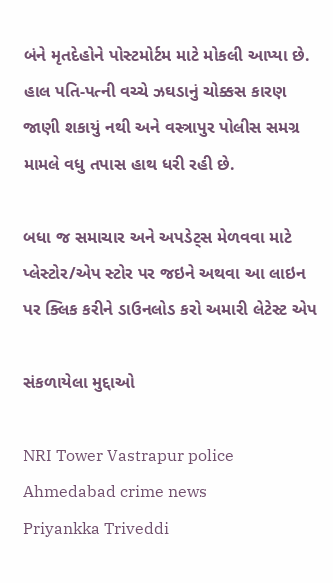બંને મૃતદેહોને પોસ્ટમોર્ટમ માટે મોકલી આપ્યા છે. હાલ પતિ-પત્ની વચ્ચે ઝઘડાનું ચોક્કસ કારણ જાણી શકાયું નથી અને વસ્ત્રાપુર પોલીસ સમગ્ર મામલે વધુ તપાસ હાથ ધરી રહી છે.

બધા જ સમાચાર અને અપડેટ્સ મેળવવા માટે પ્લેસ્ટોર/એપ સ્ટોર પર જઇને અથવા આ લાઇન પર ક્લિક કરીને ડાઉનલોડ કરો અમારી લેટેસ્ટ એપ

સંકળાયેલા મુદ્દાઓ

NRI Tower Vastrapur police Ahmedabad crime news
Priyankka Triveddi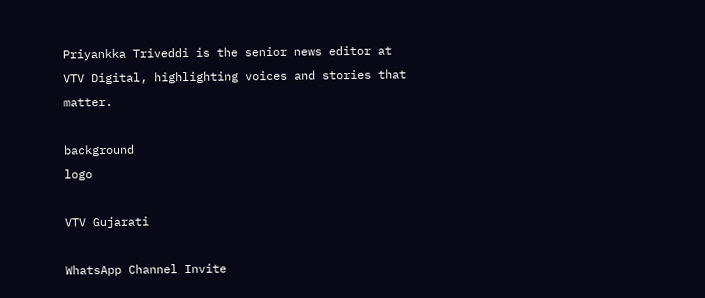Priyankka Triveddi is the senior news editor at VTV Digital, highlighting voices and stories that matter.

background
logo

VTV Gujarati

WhatsApp Channel Invite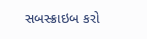સબસ્ક્રાઇબ કરો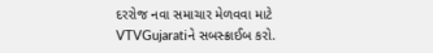દરરોજ નવા સમાચાર મેળવવા માટે VTVGujaratiને સબસ્ક્રાઈબ કરો.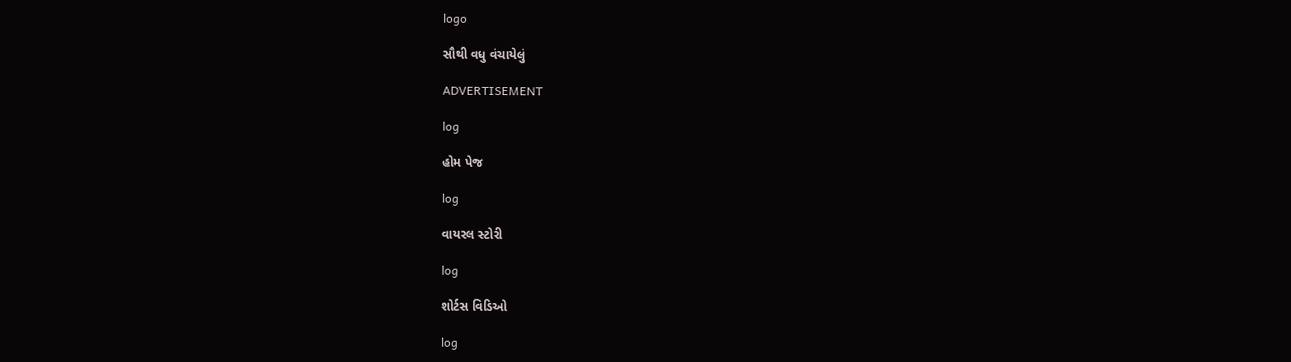logo

સૌથી વધુ વંચાયેલું

ADVERTISEMENT

log

હોમ પેજ

log

વાયરલ સ્ટોરી

log

શોર્ટસ વિડિઓ

log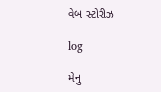વેબ સ્ટોરીઝ

log

મેનુ